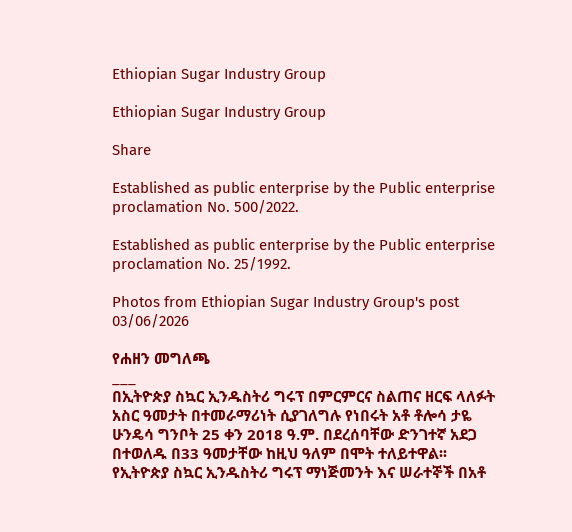Ethiopian Sugar Industry Group

Ethiopian Sugar Industry Group

Share

Established as public enterprise by the Public enterprise proclamation No. 500/2022.

Established as public enterprise by the Public enterprise proclamation No. 25/1992.

Photos from Ethiopian Sugar Industry Group's post 03/06/2026

የሐዘን መግለጫ
___
በኢትዮጵያ ስኳር ኢንዱስትሪ ግሩፕ በምርምርና ስልጠና ዘርፍ ላለፉት አስር ዓመታት በተመራማሪነት ሲያገለግሉ የነበሩት አቶ ቶሎሳ ታዬ ሁንዴሳ ግንቦት 25 ቀን 2018 ዓ.ም. በደረሰባቸው ድንገተኛ አደጋ በተወለዱ በ33 ዓመታቸው ከዚህ ዓለም በሞት ተለይተዋል፡፡
የኢትዮጵያ ስኳር ኢንዱስትሪ ግሩፕ ማነጅመንት እና ሠራተኞች በአቶ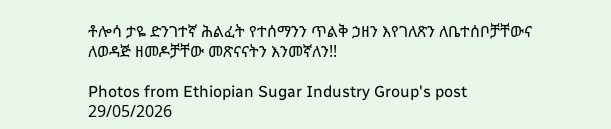ቶሎሳ ታዬ ድንገተኛ ሕልፈት የተሰማንን ጥልቅ ኃዘን እየገለጽን ለቤተሰቦቻቸውና ለወዳጅ ዘመዶቻቸው መጽናናትን እንመኛለን!!

Photos from Ethiopian Sugar Industry Group's post 29/05/2026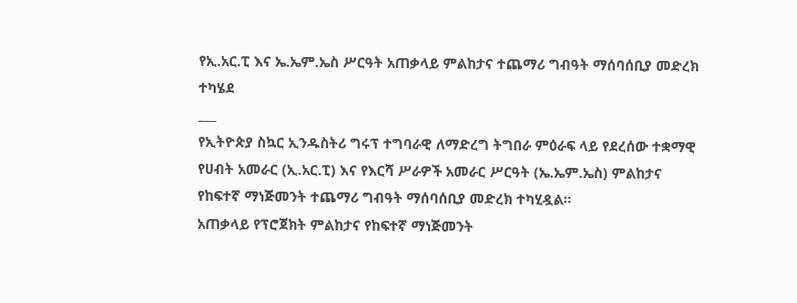የኢ.አር.ፒ እና ኤ.ኤም.ኤስ ሥርዓት አጠቃላይ ምልከታና ተጨማሪ ግብዓት ማሰባሰቢያ መድረክ ተካሄደ
___
የኢትዮጵያ ስኳር ኢንዱስትሪ ግሩፕ ተግባራዊ ለማድረግ ትግበራ ምዕራፍ ላይ የደረሰው ተቋማዊ የሀብት አመራር (ኢ.አር.ፒ) እና የእርሻ ሥራዎች አመራር ሥርዓት (ኤ.ኤም.ኤስ) ምልከታና የከፍተኛ ማነጅመንት ተጨማሪ ግብዓት ማሰባሰቢያ መድረክ ተካሂዷል፡፡
አጠቃላይ የፕሮጀክት ምልከታና የከፍተኛ ማነጅመንት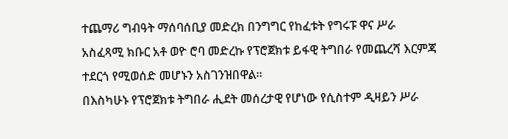ተጨማሪ ግብዓት ማሰባሰቢያ መድረክ በንግግር የከፈቱት የግሩፑ ዋና ሥራ አስፈጻሚ ክቡር አቶ ወዮ ሮባ መድረኩ የፕሮጀክቱ ይፋዊ ትግበራ የመጨረሻ እርምጃ ተደርጎ የሚወሰድ መሆኑን አስገንዝበዋል፡፡
በእስካሁኑ የፕሮጀክቱ ትግበራ ሒደት መሰረታዊ የሆነው የሲስተም ዲዛይን ሥራ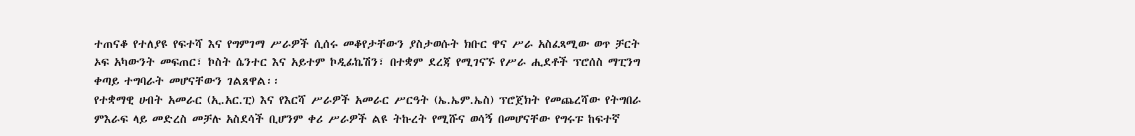ተጠናቆ የተለያዩ የፍተሻ እና የግምገማ ሥራዎች ሲሰሩ መቆየታቸውን ያስታወሱት ክቡር ዋና ሥራ አስፈጻሚው ወጥ ቻርት ኦፍ አካውንት መፍጠር፣ ኮስት ሴንተር እና አይተም ኮዲፊኬሽን፣ በተቋም ደረጃ የሚገናኙ የሥራ ሒደቶች ፕሮሰስ ማፒንግ ቀጣይ ተግባራት መሆናቸውን ገልጸዋል፡፡
የተቋማዊ ሀብት አመራር (ኢ.አር.ፒ) እና የእርሻ ሥራዎች አመራር ሥርዓት (ኤ.ኤም.ኤስ) ፕሮጀክት የመጨረሻው የትግበራ ምእራፍ ላይ መድረስ መቻሉ አስደሳች ቢሆንም ቀሪ ሥራዎች ልዩ ትኩረት የሚሹና ወሳኝ በመሆናቸው የግሩፑ ከፍተኛ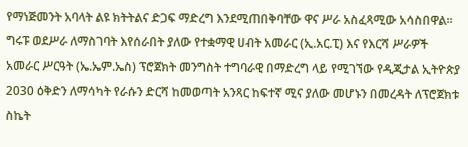የማነጅመንት አባላት ልዩ ክትትልና ድጋፍ ማድረግ እንደሚጠበቅባቸው ዋና ሥራ አስፈጻሚው አሳስበዋል፡፡
ግሩፑ ወደሥራ ለማስገባት እየሰራበት ያለው የተቋማዊ ሀብት አመራር (ኢ.አር.ፒ) እና የእርሻ ሥራዎች አመራር ሥርዓት (ኤ.ኤም.ኤስ) ፕሮጀክት መንግስት ተግባራዊ በማድረግ ላይ የሚገኘው የዲጂታል ኢትዮጵያ 2030 ዕቅድን ለማሳካት የራሱን ድርሻ ከመወጣት አንጻር ከፍተኛ ሚና ያለው መሆኑን በመረዳት ለፕሮጀክቱ ስኬት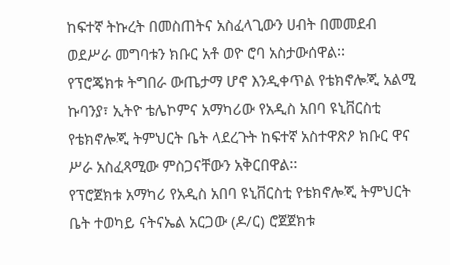ከፍተኛ ትኩረት በመስጠትና አስፈላጊውን ሀብት በመመደብ ወደሥራ መግባቱን ክቡር አቶ ወዮ ሮባ አስታውሰዋል፡፡
የፕሮጄክቱ ትግበራ ውጤታማ ሆኖ እንዲቀጥል የቴክኖሎጂ አልሚ ኩባንያ፣ ኢትዮ ቴሌኮምና አማካሪው የአዲስ አበባ ዩኒቨርስቲ የቴክኖሎጂ ትምህርት ቤት ላደረጉት ከፍተኛ አስተዋጽዖ ክቡር ዋና ሥራ አስፈጻሚው ምስጋናቸውን አቅርበዋል፡፡
የፕሮጀክቱ አማካሪ የአዲስ አበባ ዩኒቨርስቲ የቴክኖሎጂ ትምህርት ቤት ተወካይ ናትናኤል አርጋው (ዶ/ር) ሮጀጀክቱ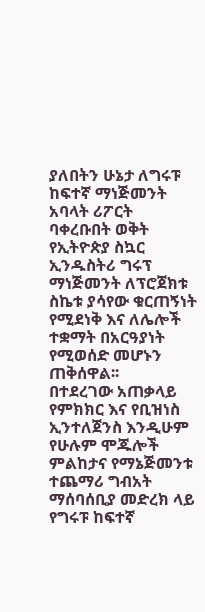ያለበትን ሁኔታ ለግሩፑ ከፍተኛ ማነጅመንት አባላት ሪፖርት ባቀረቡበት ወቅት የኢትዮጵያ ስኳር ኢንዱስትሪ ግሩፕ ማነጅመንት ለፕሮጀክቱ ስኬቱ ያሳየው ቁርጠኝነት የሚደነቅ እና ለሌሎች ተቋማት በአርዓያነት የሚወሰድ መሆኑን ጠቅሰዋል፡፡
በተደረገው አጠቃላይ የምክክር እና የቢዝነስ ኢንተለጀንስ እንዲሁም የሁሉም ሞጁሎች ምልከታና የማኔጅመንቱ ተጨማሪ ግብአት ማሰባሰቢያ መድረክ ላይ የግሩፑ ከፍተኛ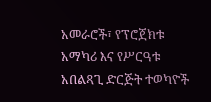አመራሮች፣ የፕሮጀክቱ አማካሪ እና የሥርዓቱ አበልጻጊ ድርጅት ተወካዮች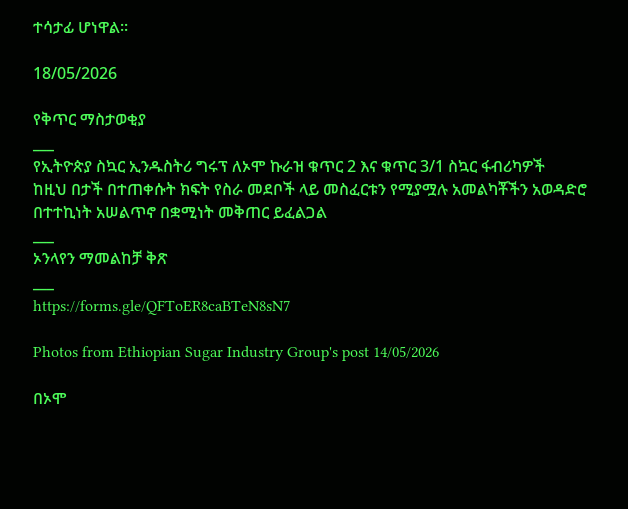ተሳታፊ ሆነዋል፡፡

18/05/2026

የቅጥር ማስታወቂያ
___
የኢትዮጵያ ስኳር ኢንዱስትሪ ግሩፕ ለኦሞ ኩራዝ ቁጥር 2 እና ቁጥር 3/1 ስኳር ፋብሪካዎች
ከዚህ በታች በተጠቀሱት ክፍት የስራ መደቦች ላይ መስፈርቱን የሚያሟሉ አመልካቾችን አወዳድሮ በተተኪነት አሠልጥኖ በቋሚነት መቅጠር ይፈልጋል
___
ኦንላየን ማመልከቻ ቅጽ
___
https://forms.gle/QFToER8caBTeN8sN7

Photos from Ethiopian Sugar Industry Group's post 14/05/2026

በኦሞ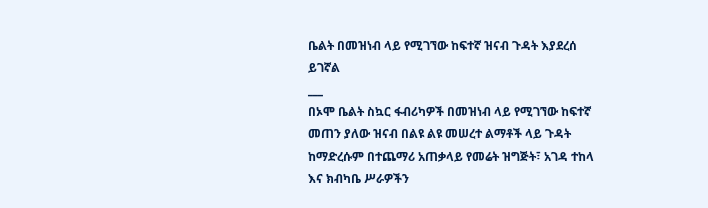ቤልት በመዝነብ ላይ የሚገኘው ከፍተኛ ዝናብ ጉዳት እያደረሰ ይገኛል
___
በኦሞ ቤልት ስኳር ፋብሪካዎች በመዝነብ ላይ የሚገኘው ከፍተኛ መጠን ያለው ዝናብ በልዩ ልዩ መሠረተ ልማቶች ላይ ጉዳት ከማድረሱም በተጨማሪ አጠቃላይ የመሬት ዝግጅት፣ አገዳ ተከላ እና ክብካቤ ሥራዎችን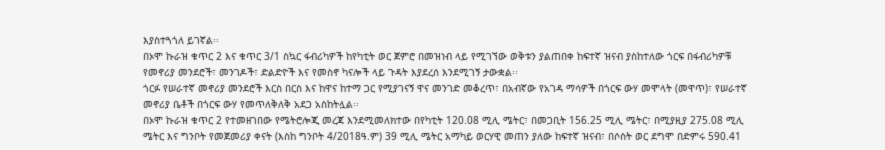እያስተጓጎለ ይገኛል፡፡
በኦሞ ኩራዝ ቁጥር 2 እና ቁጥር 3/1 ስኳር ፋብሪካዎች ከየካቲት ወር ጀምሮ በመዝነብ ላይ የሚገኘው ወቅቱን ያልጠበቀ ከፍተኛ ዝናብ ያስከተለው ጎርፍ በፋብሪካዎቹ የመኖሪያ መንደሮች፣ መንገዶች፣ ድልድዮች እና የመስኖ ካናሎች ላይ ጉዳት እያደረሰ እንደሚገኝ ታውቋል፡፡
ጎርፉ የሠራተኛ መኖሪያ መንደሮች እርስ በርስ እና ከዋና ከተማ ጋር የሚያገናኝ ዋና መንገድ መቆረጥ፣ በአብኛው የአገዳ ማሳዎች በጎርፍ ውሃ መሞላት (መዋጥ)፣ የሠራተኛ መኖሪያ ቤቶች በጎርፍ ውሃ የመጥለቅለቅ አደጋ አስከትሏል፡፡
በኦሞ ኩራዝ ቁጥር 2 የተመዘገበው የሜትሮሎጂ መረጃ እንደሚመለክተው በየካቲት 120.08 ሚሊ ሜትር፣ በመጋቢት 156.25 ሚሊ ሜትር፣ በሚያዚያ 275.08 ሚሊ ሜትር እና ግንቦት የመጀመሪያ ቀናት (እስከ ግንቦት 4/2018ዓ.ም) 39 ሚሊ ሜትር አማካይ ወርሃዊ መጠን ያለው ከፍተኛ ዝናብ፣ በሶስት ወር ደግሞ በድምሩ 590.41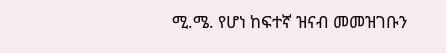ሚ.ሜ. የሆነ ከፍተኛ ዝናብ መመዝገቡን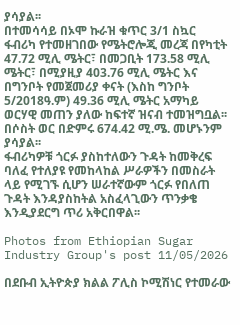ያሳያል፡፡
በተመሳሳይ በኦሞ ኩራዝ ቁጥር 3/1 ስኳር ፋብሪካ የተመዘገበው የሜትሮሎጂ መረጃ በየካቲት 47.72 ሚሊ ሜትር፣ በመጋቢት 173.58 ሚሊ ሜትር፣ በሚያዚያ 403.76 ሚሊ ሜትር እና በግንቦት የመጀመሪያ ቀናት (እስከ ግንቦት 5/2018ዓ.ም) 49.36 ሚሊ ሜትር አማካይ ወርሃዊ መጠን ያለው ከፍተኛ ዝናብ ተመዝግቧል፡፡ በሶስት ወር በድምሩ 674.42 ሚ.ሜ. መሆኑንም ያሳያል፡፡
ፋብሪካዎቹ ጎርፉ ያስከተለውን ጉዳት ከመቅረፍ ባለፈ የተለያዩ የመከላከል ሥራዎችን በመስራት ላይ የሚገኙ ሲሆን ሠራተኛውም ጎርፉ የበለጠ ጉዳት እንዳያስከትል አስፈላጊውን ጥንቃቄ እንዲያደርግ ጥሪ አቅርበዋል፡፡

Photos from Ethiopian Sugar Industry Group's post 11/05/2026

በደቡብ ኢትዮጵያ ክልል ፖሊስ ኮሚሽነር የተመራው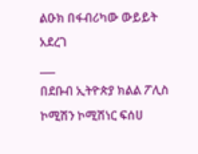ልዑክ በፋብሪካው ውይይት አደረገ
___
በደቡብ ኢትዮጵያ ክልል ፖሊስ ኮሚሽን ኮሚሽነር ፍሰሀ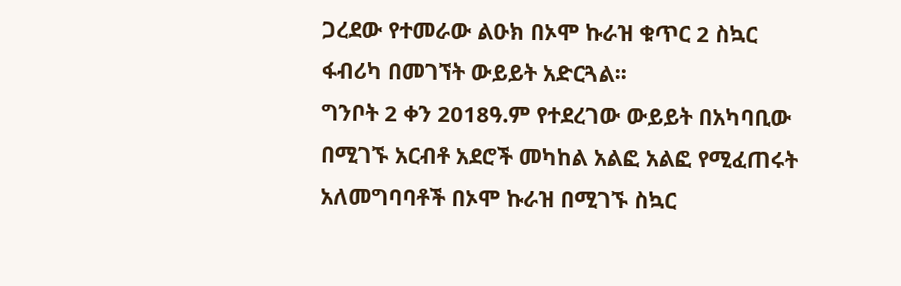ጋረደው የተመራው ልዑክ በኦሞ ኩራዝ ቁጥር 2 ስኳር ፋብሪካ በመገኘት ውይይት አድርጓል፡፡
ግንቦት 2 ቀን 2018ዓ.ም የተደረገው ውይይት በአካባቢው በሚገኙ አርብቶ አደሮች መካከል አልፎ አልፎ የሚፈጠሩት አለመግባባቶች በኦሞ ኩራዝ በሚገኙ ስኳር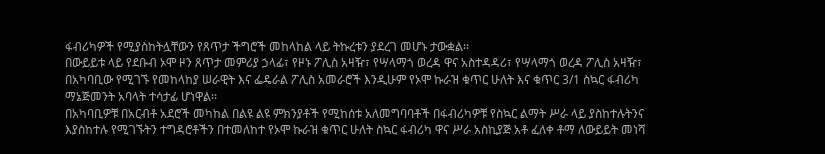ፋብሪካዎች የሚያስከትሏቸውን የጸጥታ ችግሮች መከላከል ላይ ትኩረቱን ያደረገ መሆኑ ታውቋል፡፡
በውይይቱ ላይ የደቡብ ኦሞ ዞን ጸጥታ መምሪያ ኃላፊ፣ የዞኑ ፖሊስ አዛዥ፣ የሣላማጎ ወረዳ ዋና አስተዳዳሪ፣ የሣላማጎ ወረዳ ፖሊስ አዛዥ፣ በአካባቢው የሚገኙ የመከላከያ ሠራዊት እና ፌዴራል ፖሊስ አመራሮች እንዲሁም የኦሞ ኩራዝ ቁጥር ሁለት እና ቁጥር 3/1 ስኳር ፋብሪካ ማኔጅመንት አባላት ተሳታፊ ሆነዋል፡፡
በአካባቢዎቹ በአርብቶ አደሮች መካከል በልዩ ልዩ ምክንያቶች የሚከሰቱ አለመግባባቶች በፋብሪካዎቹ የስኳር ልማት ሥራ ላይ ያስከተሉትንና እያስከተሉ የሚገኙትን ተግዳሮቶችን በተመለከተ የኦሞ ኩራዝ ቁጥር ሁለት ስኳር ፋብሪካ ዋና ሥራ አስኪያጅ አቶ ፈለቀ ቶማ ለውይይት መነሻ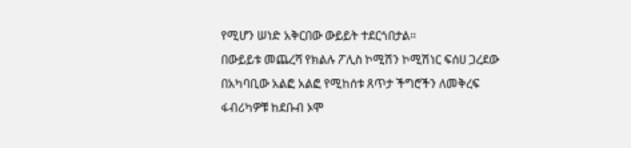የሚሆን ሠነድ አቅርበው ውይይት ተደርጎበታል፡፡
በውይይቱ መጨረሻ የክልሉ ፖሊስ ኮሚሽን ኮሚሽነር ፍሰሀ ጋረደው በአካባቢው አልፎ አልፎ የሚከሰቱ ጸጥታ ችግሮችን ለመቅረፍ ፋብሪካዎቹ ከደቡብ ኦሞ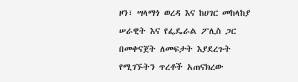ዞን፣ ሣላማጎ ወረዳ እና ከሀገር መከላከያ ሠራዊት እና የፌዴራል ፖሊስ ጋር በመቀናጀት ለመፍታት እያደረጉት የሚገኙትን ጥረቶች አጠናክረው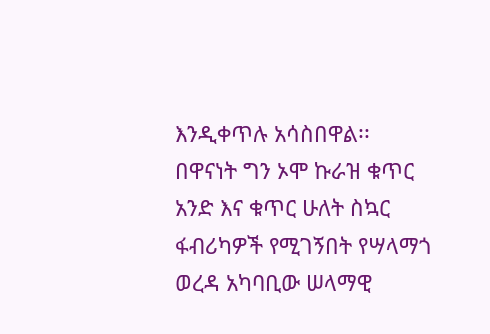እንዲቀጥሉ አሳስበዋል፡፡
በዋናነት ግን ኦሞ ኩራዝ ቁጥር አንድ እና ቁጥር ሁለት ስኳር ፋብሪካዎች የሚገኝበት የሣላማጎ ወረዳ አካባቢው ሠላማዊ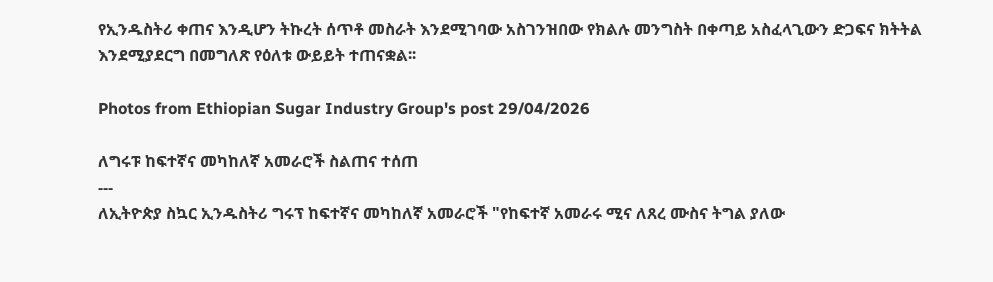የኢንዱስትሪ ቀጠና እንዲሆን ትኩረት ሰጥቶ መስራት እንደሚገባው አስገንዝበው የክልሉ መንግስት በቀጣይ አስፈላጊውን ድጋፍና ክትትል እንደሚያደርግ በመግለጽ የዕለቱ ውይይት ተጠናቋል፡፡

Photos from Ethiopian Sugar Industry Group's post 29/04/2026

ለግሩፑ ከፍተኛና መካከለኛ አመራሮች ስልጠና ተሰጠ
---
ለኢትዮጵያ ስኳር ኢንዱስትሪ ግሩፕ ከፍተኛና መካከለኛ አመራሮች "የከፍተኛ አመራሩ ሚና ለጸረ ሙስና ትግል ያለው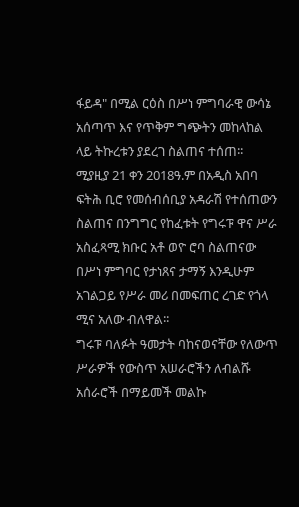ፋይዳ" በሚል ርዕስ በሥነ ምግባራዊ ውሳኔ አሰጣጥ እና የጥቅም ግጭትን መከላከል ላይ ትኩረቱን ያደረገ ስልጠና ተሰጠ፡፡
ሚያዚያ 21 ቀን 2018ዓ.ም በአዲስ አበባ ፍትሕ ቢሮ የመሰብሰቢያ አዳራሽ የተሰጠውን ስልጠና በንግግር የከፈቱት የግሩፑ ዋና ሥራ አስፈጻሚ ክቡር አቶ ወዮ ሮባ ስልጠናው በሥነ ምግባር የታነጸና ታማኝ እንዲሁም አገልጋይ የሥራ መሪ በመፍጠር ረገድ የጎላ ሚና አለው ብለዋል፡፡
ግሩፑ ባለፉት ዓመታት ባከናወናቸው የለውጥ ሥራዎች የውስጥ አሠራሮችን ለብልሹ አሰራሮች በማይመች መልኩ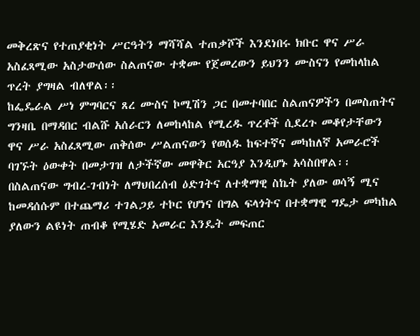መቅረጽና የተጠያቂነት ሥርዓትን ማሻሻል ተጠቃሾች እንደነበሩ ክቡር ዋና ሥራ አስፈጻሚው አስታውሰው ስልጠናው ተቋሙ የጀመረውን ይህንን ሙስናን የመከላከል ጥረት ያግዛል ብለዋል፡፡
ከፌዴራል ሥነ ምግባርና ጸረ ሙስና ኮሚሽን ጋር በመተባበር ስልጠናዎችን በመስጠትና ግንዛቤ በማዳበር ብልሹ አሰራርን ለመከላከል የሚረዱ ጥረቶች ሲደረጉ መቆየታቸውን ዋና ሥራ አስፈጻሚው ጠቅሰው ሥልጠናውን የወሰዱ ከፍተኛና መካከለኛ አመራሮች ባገኙት ዕውቀት በመታገዝ ለታችኛው መዋቅር አርዓያ እንዲሆኑ አሳስበዋል፡፡
በስልጠናው ግብረ-ገብነት ለማህበረሰብ ዕድገትና ለተቋማዊ ስኬት ያለው ወሳኝ ሚና ከመዳሰሱም በተጨማሪ ተገልጋይ ተኮር የሆነና በግል ፍላጎትና በተቋማዊ ግዴታ መካከል ያለውን ልዩነት ጠብቆ የሚሄድ አመራር እንዴት መፍጠር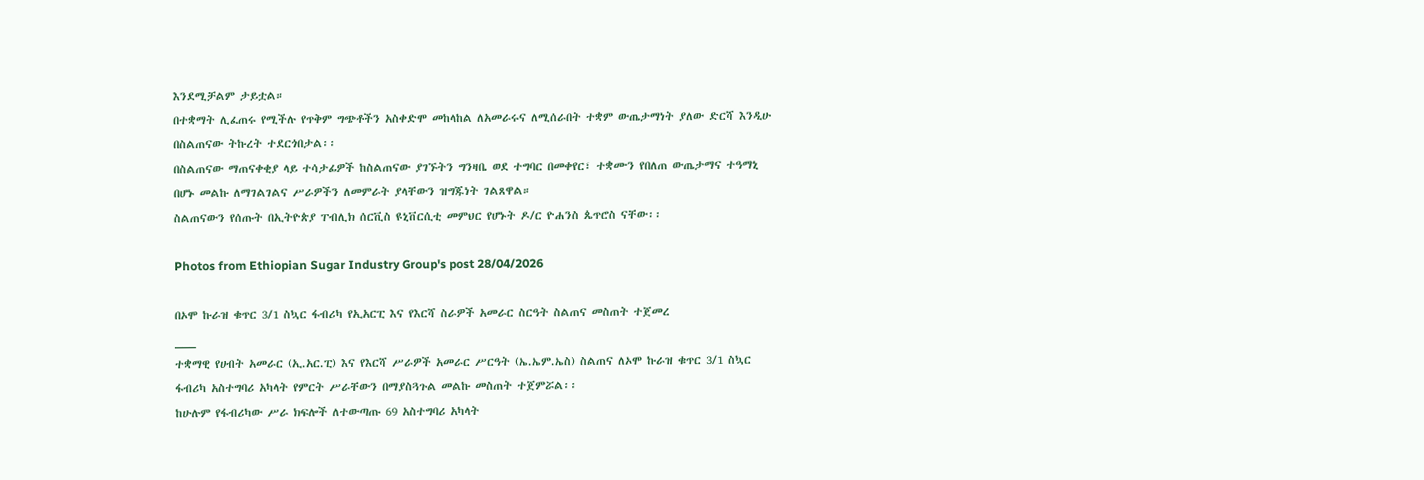እንደሚቻልም ታይቷል።
በተቋማት ሊፈጠሩ የሚችሉ የጥቅም ግጭቶችን አስቀድሞ መከላከል ለአመራሩና ለሚሰራበት ተቋም ውጤታማነት ያለው ድርሻ እንዲሁ በስልጠናው ትኩረት ተደርጎበታል፡፡
በስልጠናው ማጠናቀቂያ ላይ ተሳታፊዎች ከስልጠናው ያገኙትን ግንዛቤ ወደ ተግባር በመቀየር፣ ተቋሙን የበለጠ ውጤታማና ተዓማኒ በሆኑ መልኩ ለማገልገልና ሥራዎችን ለመምራት ያላቸውን ዝግጁነት ገልጸዋል።
ስልጠናውን የሰጡት በኢትዮጵያ ፐብሊክ ሰርቪስ ዩኒቨርሲቲ መምህር የሆኑት ዶ/ር ዮሐንስ ጴጥሮስ ናቸው፡፡

Photos from Ethiopian Sugar Industry Group's post 28/04/2026

በኦሞ ኩራዝ ቁጥር 3/1 ስኳር ፋብሪካ የኢአርፒ እና የእርሻ ስራዎች አመራር ስርዓት ስልጠና መስጠት ተጀመረ
___
ተቋማዊ የሀብት አመራር (ኢ.አር.ፒ) እና የእርሻ ሥራዎች አመራር ሥርዓት (ኤ.ኤም.ኤስ) ስልጠና ለኦሞ ኩራዝ ቁጥር 3/1 ስኳር ፋብሪካ አስተግባሪ አካላት የምርት ሥራቸውን በማያስጓጉል መልኩ መስጠት ተጀምሯል፡፡
ከሁሉም የፋብሪካው ሥራ ክፍሎች ለተውጣጡ 69 አስተግባሪ አካላት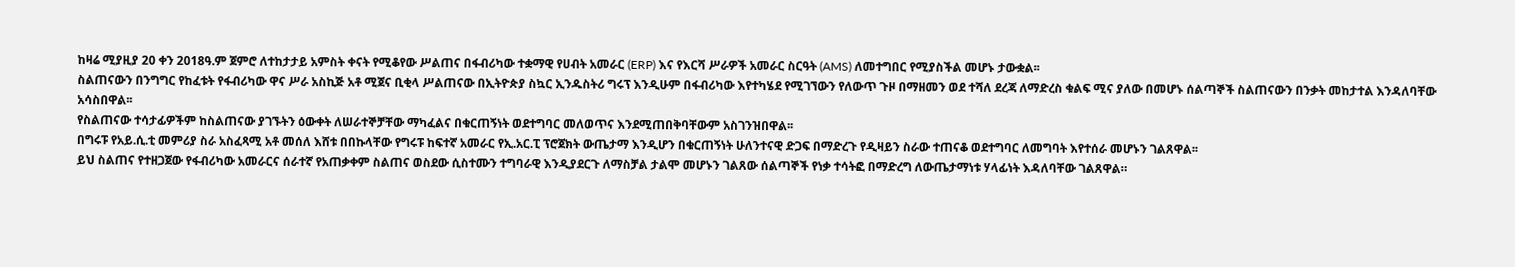ከዛሬ ሚያዚያ 20 ቀን 2018ዓ.ም ጀምሮ ለተከታታይ አምስት ቀናት የሚቆየው ሥልጠና በፋብሪካው ተቋማዊ የሀብት አመራር (ERP) እና የእርሻ ሥራዎች አመራር ስርዓት (AMS) ለመተግበር የሚያስችል መሆኑ ታውቋል፡፡
ስልጠናውን በንግግር የከፈቱት የፋብሪካው ዋና ሥራ አስኪጅ አቶ ሚጀና ቢቂላ ሥልጠናው በኢትዮጵያ ስኳር ኢንዱስትሪ ግሩፕ እንዲሁም በፋብሪካው እየተካሄደ የሚገኘውን የለውጥ ጉዞ በማዘመን ወደ ተሻለ ደረጃ ለማድረስ ቁልፍ ሚና ያለው በመሆኑ ሰልጣኞች ስልጠናውን በንቃት መከታተል እንዳለባቸው አሳስበዋል፡፡
የስልጠናው ተሳታፊዎችም ከስልጠናው ያገኙትን ዕውቀት ለሠራተኞቻቸው ማካፈልና በቁርጠኝነት ወደተግባር መለወጥና እንደሚጠበቅባቸውም አስገንዝበዋል፡፡
በግሩፑ የአይ.ሲ.ቲ መምሪያ ስራ አስፈጻሚ አቶ መሰለ እሸቱ በበኩላቸው የግሩፑ ከፍተኛ አመራር የኢ.አር.ፒ ፕሮጀክት ውጤታማ እንዲሆን በቁርጠኝነት ሁለንተናዊ ድጋፍ በማድረጉ የዲዛይን ስራው ተጠናቆ ወደተግባር ለመግባት እየተሰራ መሆኑን ገልጸዋል፡፡
ይህ ስልጠና የተዘጋጀው የፋብሪካው አመራርና ሰራተኛ የአጠቃቀም ስልጠና ወስደው ሲስተሙን ተግባራዊ እንዲያደርጉ ለማስቻል ታልሞ መሆኑን ገልጸው ሰልጣኞች የነቃ ተሳትፎ በማድረግ ለውጤታማነቱ ሃላፊነት እዳለባቸው ገልጸዋል።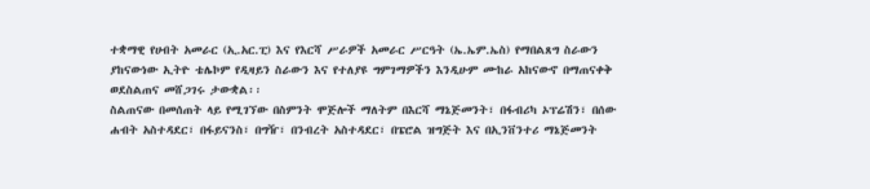ተቋማዊ የሀብት አመራር (ኢ.አር.ፒ) እና የእርሻ ሥራዎች አመራር ሥርዓት (ኤ.ኤም.ኤስ) የማበልጸግ ስራውን ያከናውነው ኢትዮ ቴሌኮም የዲዛይን ስራውን እና የተለያዩ ግምገማዎችን እንዲሁም ሙከራ አከናውኖ በማጠናቀቅ ወደስልጠና መሸጋገሩ ታውቋል፡፡
ስልጠናው በመሰጠት ላይ የሚገኘው በስምንት ሞጅሎች ማለትም በእርሻ ማኔጅመንት፣ በፋብሪካ ኦፕሬሽን፣ በሰው ሐብት አስተዳደር፣ በፋይናንስ፣ በግዥ፣ በንብረት አስተዳደር፣ በፔሮል ዝግጅት እና በኢንቨንተሪ ማኔጅመንት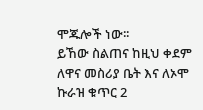ሞጁሎች ነው፡፡
ይኸው ስልጠና ከዚህ ቀደም ለዋና መስሪያ ቤት እና ለኦሞ ኩራዝ ቁጥር 2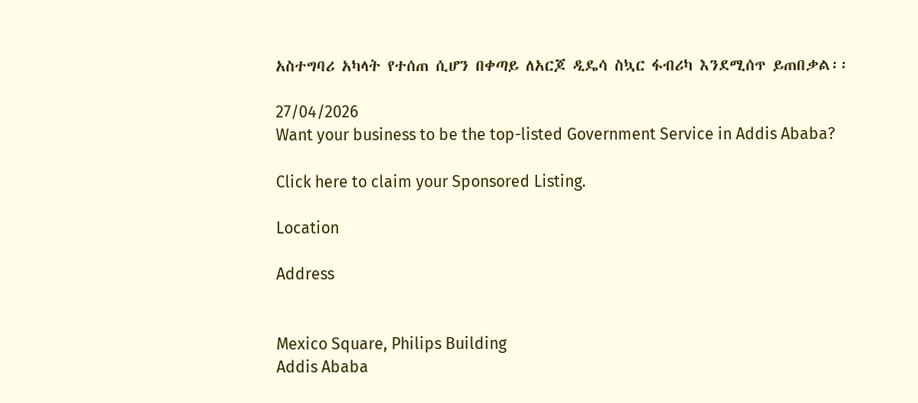አስተግባሪ አካላት የተሰጠ ሲሆን በቀጣይ ለአርጆ ዲዴሳ ስኳር ፋብሪካ እንደሚሰጥ ይጠበቃል፡፡

27/04/2026
Want your business to be the top-listed Government Service in Addis Ababa?

Click here to claim your Sponsored Listing.

Location

Address


Mexico Square, Philips Building
Addis Ababa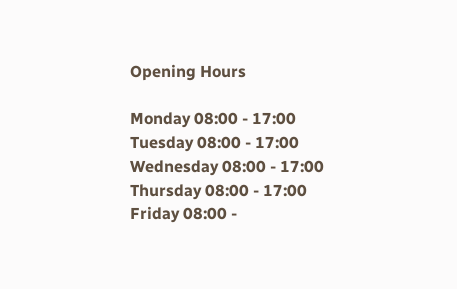Opening Hours

Monday 08:00 - 17:00
Tuesday 08:00 - 17:00
Wednesday 08:00 - 17:00
Thursday 08:00 - 17:00
Friday 08:00 -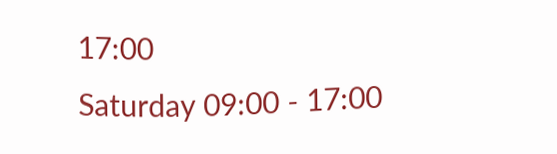17:00
Saturday 09:00 - 17:00